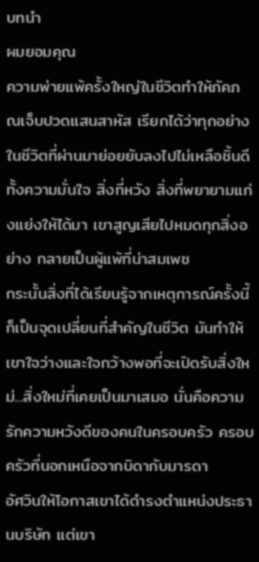บทนำ
ผมยอมคุณ
ความพ่ายแพ้ครั้งใหญ่ในชีวิตทำให้ภัคภณเจ็บปวดแสนสาหัส เรียกได้ว่าทุกอย่างในชีวิตที่ผ่านมาย่อยยับลงไปไม่เหลือชิ้นดี ทั้งความมั่นใจ สิ่งที่หวัง สิ่งที่พยายามแก่งแย่งให้ได้มา เขาสูญเสียไปหมดทุกสิ่งอย่าง กลายเป็นผู้แพ้ที่น่าสมเพช
กระนั้นสิ่งที่ได้เรียนรู้จากเหตุการณ์ครั้งนี้ก็เป็นจุดเปลี่ยนที่สำคัญในชีวิต มันทำให้เขาใจว่างและใจกว้างพอที่จะเปิดรับสิ่งใหม่...สิ่งใหม่ที่เคยเป็นมาเสมอ นั่นคือความรักความหวังดีของคนในครอบครัว ครอบครัวที่นอกเหนือจากบิดากับมารดา
อัศวินให้โอกาสเขาได้ดำรงตำแหน่งประธานบริษัท แต่เขา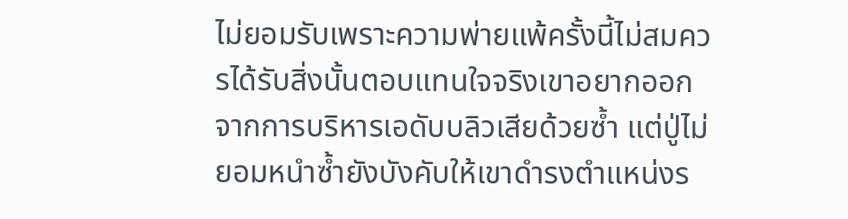ไม่ยอมรับเพราะความพ่ายแพ้ครั้งนี้ไม่สมควรได้รับสิ่งนั้นตอบแทนใจจริงเขาอยากออกจากการบริหารเอดับบลิวเสียด้วยซ้ำ แต่ปู่ไม่ยอมหนำซ้ำยังบังคับให้เขาดำรงตำแหน่งร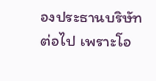องประธานบริษัทต่อไป เพราะโอ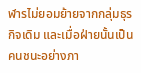ฬารไม่ยอมย้ายจากกลุ่มธุรกิจเดิม และเมื่อฝ่ายนั้นเป็นคนชนะอย่างภา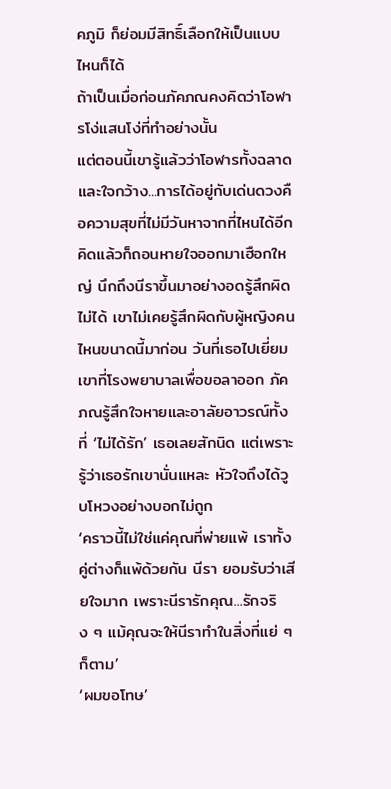คภูมิ ก็ย่อมมีสิทธิ์เลือกให้เป็นแบบไหนก็ได้
ถ้าเป็นเมื่อก่อนภัคภณคงคิดว่าโอฬารโง่แสนโง่ที่ทำอย่างนั้น
แต่ตอนนี้เขารู้แล้วว่าโอฬารทั้งฉลาดและใจกว้าง...การได้อยู่กับเด่นดวงคือความสุขที่ไม่มีวันหาจากที่ไหนได้อีก
คิดแล้วก็ถอนหายใจออกมาเฮือกใหญ่ นึกถึงนีราขึ้นมาอย่างอดรู้สึกผิดไม่ได้ เขาไม่เคยรู้สึกผิดกับผู้หญิงคนไหนขนาดนี้มาก่อน วันที่เธอไปเยี่ยมเขาที่โรงพยาบาลเพื่อขอลาออก ภัคภณรู้สึกใจหายและอาลัยอาวรณ์ทั้งที่ ‘ไม่ได้รัก’ เธอเลยสักนิด แต่เพราะรู้ว่าเธอรักเขานั่นแหละ หัวใจถึงได้วูบโหวงอย่างบอกไม่ถูก
‘คราวนี้ไม่ใช่แค่คุณที่พ่ายแพ้ เราทั้งคู่ต่างก็แพ้ด้วยกัน นีรา ยอมรับว่าเสียใจมาก เพราะนีรารักคุณ...รักจริง ๆ แม้คุณจะให้นีราทำในสิ่งที่แย่ ๆ ก็ตาม’
‘ผมขอโทษ’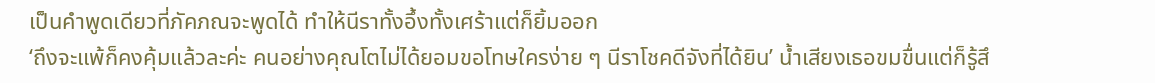เป็นคำพูดเดียวที่ภัคภณจะพูดได้ ทำให้นีราทั้งอึ้งทั้งเศร้าแต่ก็ยิ้มออก
‘ถึงจะแพ้ก็คงคุ้มแล้วละค่ะ คนอย่างคุณโตไม่ได้ยอมขอโทษใครง่าย ๆ นีราโชคดีจังที่ได้ยิน’ น้ำเสียงเธอขมขื่นแต่ก็รู้สึ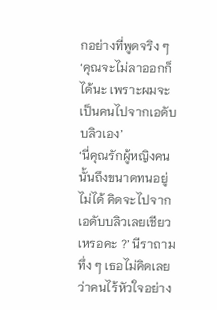กอย่างที่พูดจริง ๆ
‘คุณจะไม่ลาออกก็ได้นะ เพราะผมจะเป็นคนไปจากเอดับบลิวเอง’
‘นี่คุณรักผู้หญิงคนนั้นถึงขนาดทนอยู่ไม่ได้ คิดจะไปจากเอดับบลิวเลยเชียวเหรอคะ ?’ นีราถามทึ่ง ๆ เธอไม่คิดเลยว่าคนไร้หัวใจอย่าง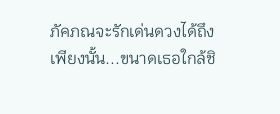ภัคภณจะรักเด่นดวงได้ถึงเพียงนั้น...ขนาดเธอใกล้ชิ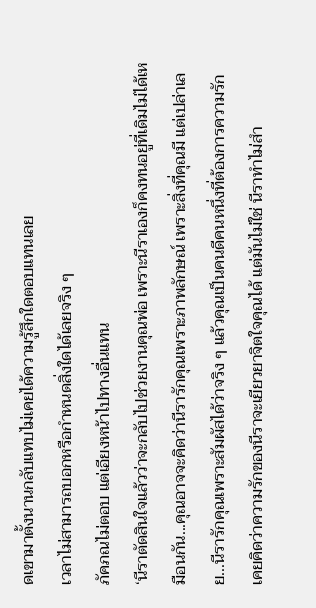ดเขามาตั้งนานกลับแทบไม่เคยได้ความรู้สึกใดตอบแทนเลย
เวลาไม่สามารถบอกหรือกำหนดสิ่งใดได้เลยจริง ๆ
ภัคภณไม่ตอบ แต่เอียงหน้าไปทางอื่นแทน
‘นีราตัดสินใจแล้วว่าจะกลับไปช่วยงานคุณพ่อ เพราะนีราเองก็คงทนอยู่ที่เดิมไม่ได้เหมือนกัน...คุณอาจจะคิดว่านีรารักคุณเพราะภาพลักษณ์ เพราะสิ่งที่คุณมี แต่เปล่าเลย...นีรารักคุณเพราะสัมผัสได้ว่าจริง ๆ แล้วคุณเป็นคนดีคนหนึ่งที่ต้องการความรัก เคยคิดว่าความรักของนีราจะเยียวยาจิตใจคุณได้ แต่มันไม่ใช่ นีราทำไม่สำ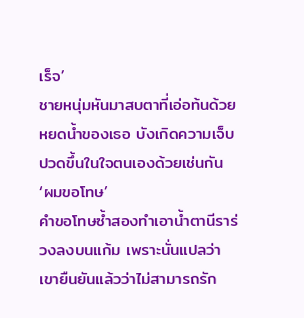เร็จ’
ชายหนุ่มหันมาสบตาที่เอ่อท้นด้วยหยดน้ำของเธอ บังเกิดความเจ็บปวดขึ้นในใจตนเองด้วยเช่นกัน
‘ผมขอโทษ’
คำขอโทษซ้ำสองทำเอาน้ำตานีราร่วงลงบนแก้ม เพราะนั่นแปลว่าเขายืนยันแล้วว่าไม่สามารถรัก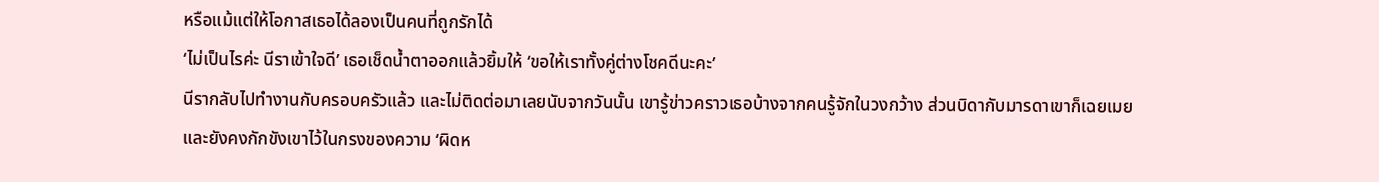หรือแม้แต่ให้โอกาสเธอได้ลองเป็นคนที่ถูกรักได้
‘ไม่เป็นไรค่ะ นีราเข้าใจดี’ เธอเช็ดน้ำตาออกแล้วยิ้มให้ ‘ขอให้เราทั้งคู่ต่างโชคดีนะคะ’
นีรากลับไปทำงานกับครอบครัวแล้ว และไม่ติดต่อมาเลยนับจากวันนั้น เขารู้ข่าวคราวเธอบ้างจากคนรู้จักในวงกว้าง ส่วนบิดากับมารดาเขาก็เฉยเมยและยังคงกักขังเขาไว้ในกรงของความ ‘ผิดห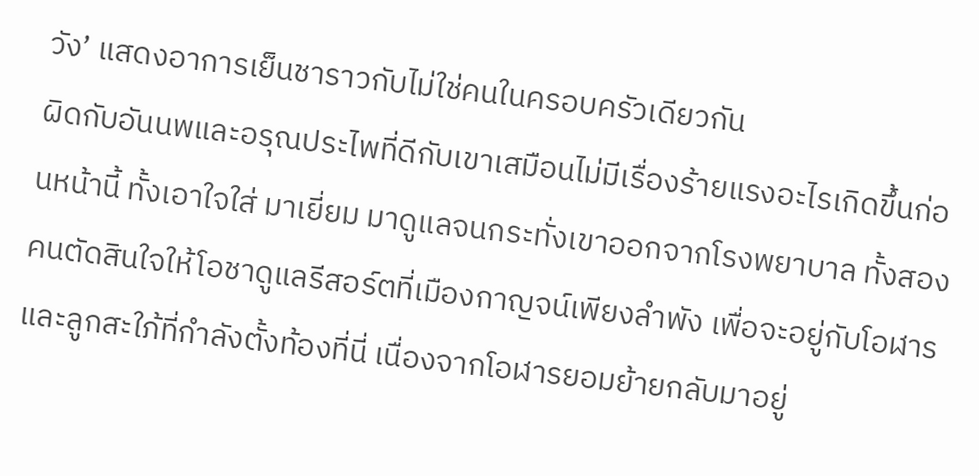วัง’ แสดงอาการเย็นชาราวกับไม่ใช่คนในครอบครัวเดียวกัน
ผิดกับอันนพและอรุณประไพที่ดีกับเขาเสมือนไม่มีเรื่องร้ายแรงอะไรเกิดขึ้นก่อนหน้านี้ ทั้งเอาใจใส่ มาเยี่ยม มาดูแลจนกระทั่งเขาออกจากโรงพยาบาล ทั้งสองคนตัดสินใจให้โอชาดูแลรีสอร์ตที่เมืองกาญจน์เพียงลำพัง เพื่อจะอยู่กับโอฬารและลูกสะใภ้ที่กำลังตั้งท้องที่นี่ เนื่องจากโอฬารยอมย้ายกลับมาอยู่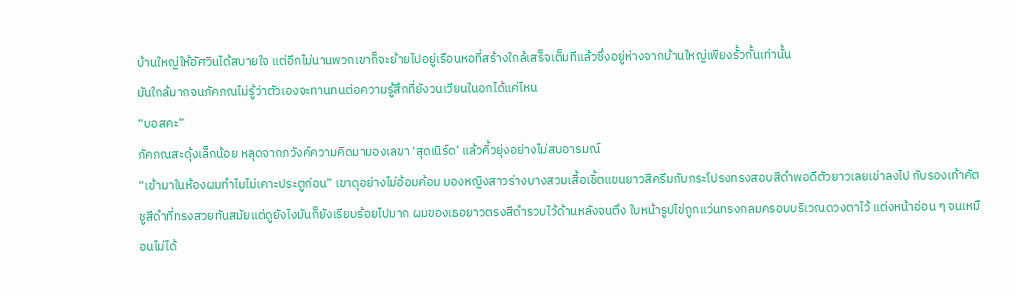บ้านใหญ่ให้อัศวินได้สบายใจ แต่อีกไม่นานพวกเขาก็จะย้ายไปอยู่เรือนหอที่สร้างใกล้เสร็จเต็มทีแล้วซึ่งอยู่ห่างจากบ้านใหญ่เพียงรั้วกั้นเท่านั้น
มันใกล้มากจนภัคภณไม่รู้ว่าตัวเองจะทานทนต่อความรู้สึกที่ยังวนเวียนในอกได้แค่ไหน
“บอสคะ”
ภัคภณสะดุ้งเล็กน้อย หลุดจากภวังค์ความคิดมามองเลขา ‘สุดเนิร์ด’ แล้วคิ้วยุ่งอย่างไม่สบอารมณ์
“เข้ามาในห้องผมทำไมไม่เคาะประตูก่อน” เขาดุอย่างไม่อ้อมค้อม มองหญิงสาวร่างบางสวมเสื้อเชิ้ตแขนยาวสีครีมกับกระโปรงทรงสอบสีดำพอดีตัวยาวเลยเข่าลงไป กับรองเท้าคัตชูสีดำที่ทรงสวยทันสมัยแต่ดูยังไงมันก็ยังเรียบร้อยไปมาก ผมของเธอยาวตรงสีดำรวบไว้ด้านหลังจนตึง ใบหน้ารูปไข่ถูกแว่นทรงกลมครอบบริเวณดวงตาไว้ แต่งหน้าอ่อน ๆ จนเหมือนไม่ได้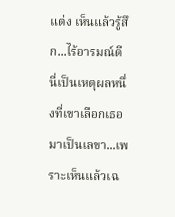แต่ง เห็นแล้วรู้สึก...ไร้อารมณ์ดี
นี่เป็นเหตุผลหนึ่งที่เขาเลือกเธอมาเป็นเลขา...เพราะเห็นแล้วเฉ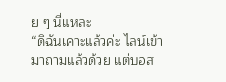ย ๆ นี่แหละ
“ดิฉันเคาะแล้วค่ะ ไลน์เข้ามาถามแล้วด้วย แต่บอส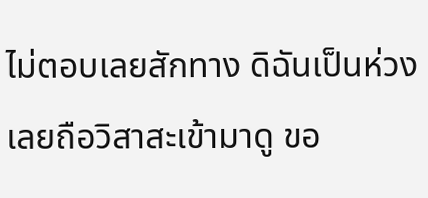ไม่ตอบเลยสักทาง ดิฉันเป็นห่วง เลยถือวิสาสะเข้ามาดู ขอ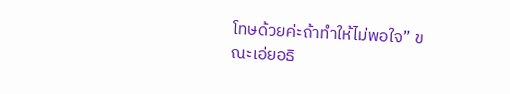โทษด้วยค่ะถ้าทำให้ไม่พอใจ” ขณะเอ่ยอธิ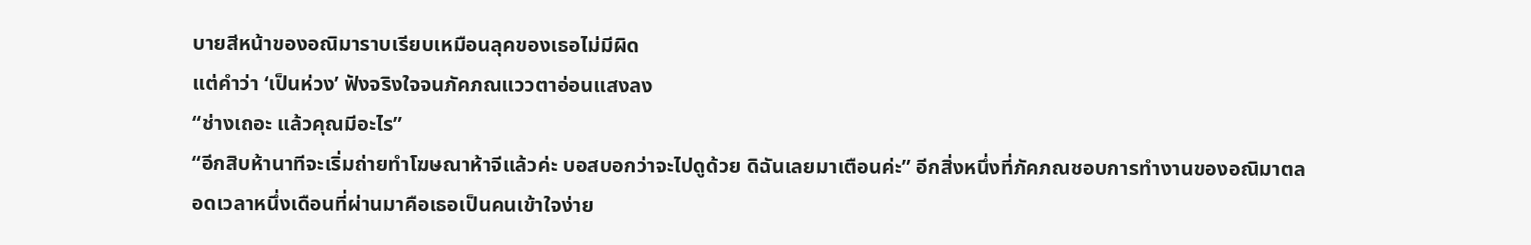บายสีหน้าของอณิมาราบเรียบเหมือนลุคของเธอไม่มีผิด
แต่คำว่า ‘เป็นห่วง’ ฟังจริงใจจนภัคภณแววตาอ่อนแสงลง
“ช่างเถอะ แล้วคุณมีอะไร”
“อีกสิบห้านาทีจะเริ่มถ่ายทำโฆษณาห้าจีแล้วค่ะ บอสบอกว่าจะไปดูด้วย ดิฉันเลยมาเตือนค่ะ” อีกสิ่งหนึ่งที่ภัคภณชอบการทำงานของอณิมาตลอดเวลาหนึ่งเดือนที่ผ่านมาคือเธอเป็นคนเข้าใจง่าย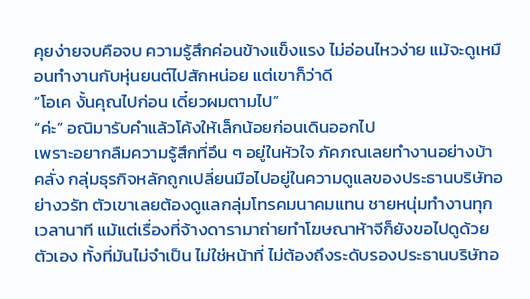คุยง่ายจบคือจบ ความรู้สึกค่อนข้างแข็งแรง ไม่อ่อนไหวง่าย แม้จะดูเหมือนทำงานกับหุ่นยนต์ไปสักหน่อย แต่เขาก็ว่าดี
“โอเค งั้นคุณไปก่อน เดี๋ยวผมตามไป”
“ค่ะ” อณิมารับคำแล้วโค้งให้เล็กน้อยก่อนเดินออกไป
เพราะอยากลืมความรู้สึกที่อึน ๆ อยู่ในหัวใจ ภัคภณเลยทำงานอย่างบ้าคลั่ง กลุ่มธุรกิจหลักถูกเปลี่ยนมือไปอยู่ในความดูแลของประธานบริษัทอย่างวรัท ตัวเขาเลยต้องดูแลกลุ่มโทรคมนาคมแทน ชายหนุ่มทำงานทุกเวลานาที แม้แต่เรื่องที่จ้างดารามาถ่ายทำโฆษณาห้าจีก็ยังขอไปดูด้วยตัวเอง ทั้งที่มันไม่จำเป็น ไม่ใช่หน้าที่ ไม่ต้องถึงระดับรองประธานบริษัทอ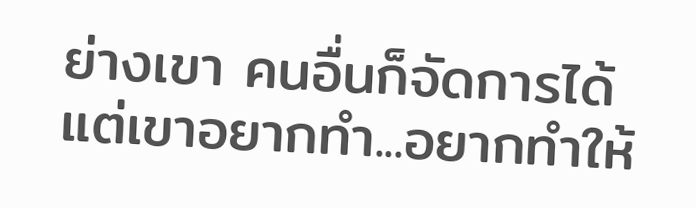ย่างเขา คนอื่นก็จัดการได้ แต่เขาอยากทำ...อยากทำให้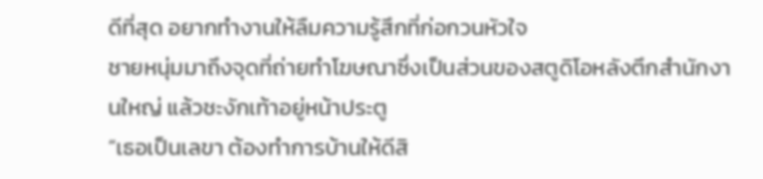ดีที่สุด อยากทำงานให้ลืมความรู้สึกที่ก่อกวนหัวใจ
ชายหนุ่มมาถึงจุดที่ถ่ายทำโฆษณาซึ่งเป็นส่วนของสตูดิโอหลังตึกสำนักงานใหญ่ แล้วชะงักเท้าอยู่หน้าประตู
“เธอเป็นเลขา ต้องทำการบ้านให้ดีสิ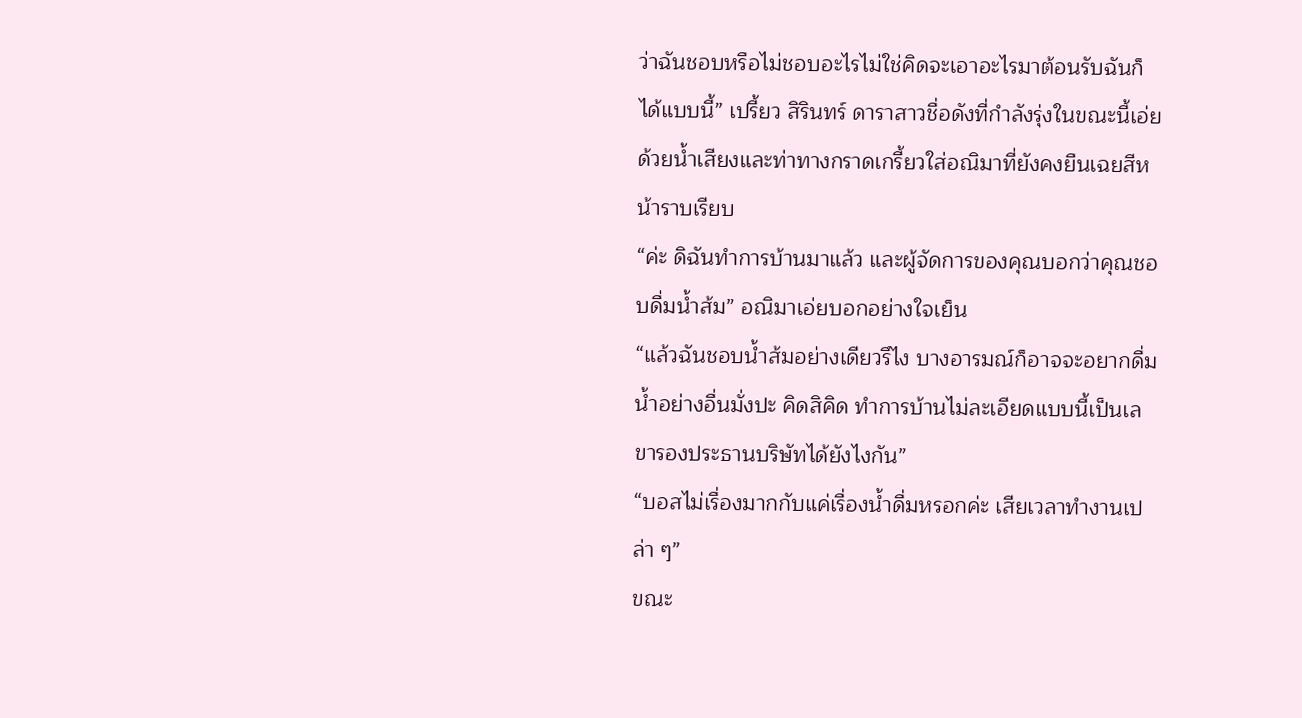ว่าฉันชอบหรือไม่ชอบอะไรไม่ใช่คิดจะเอาอะไรมาต้อนรับฉันก็ได้แบบนี้” เปรี้ยว สิรินทร์ ดาราสาวชื่อดังที่กำลังรุ่งในขณะนี้เอ่ยด้วยน้ำเสียงและท่าทางกราดเกรี้ยวใส่อณิมาที่ยังคงยืนเฉยสีหน้าราบเรียบ
“ค่ะ ดิฉันทำการบ้านมาแล้ว และผู้จัดการของคุณบอกว่าคุณชอบดื่มน้ำส้ม” อณิมาเอ่ยบอกอย่างใจเย็น
“แล้วฉันชอบน้ำส้มอย่างเดียวรึไง บางอารมณ์ก็อาจจะอยากดื่มน้ำอย่างอื่นมั่งปะ คิดสิคิด ทำการบ้านไม่ละเอียดแบบนี้เป็นเลขารองประธานบริษัทได้ยังไงกัน”
“บอสไม่เรื่องมากกับแค่เรื่องน้ำดื่มหรอกค่ะ เสียเวลาทำงานเปล่า ๆ”
ขณะ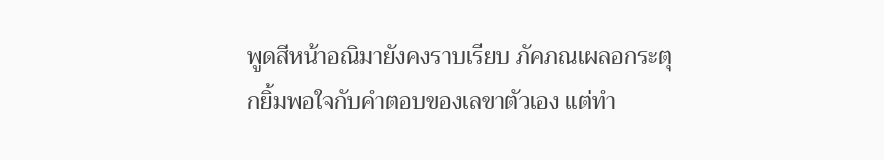พูดสีหน้าอณิมายังคงราบเรียบ ภัคภณเผลอกระตุกยิ้มพอใจกับคำตอบของเลขาตัวเอง แต่ทำ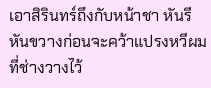เอาสิรินทร์ถึงกับหน้าชา หันรีหันขวางก่อนจะคว้าแปรงหวีผมที่ช่างวางไว้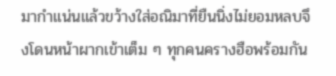มากำแน่นแล้วขว้างใส่อณิมาที่ยืนนิ่งไม่ยอมหลบจึงโดนหน้าผากเข้าเต็ม ๆ ทุกคนครางฮือพร้อมกัน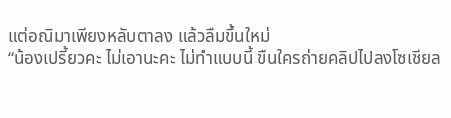แต่อณิมาเพียงหลับตาลง แล้วลืมขึ้นใหม่
“น้องเปรี้ยวคะ ไม่เอานะคะ ไม่ทำแบบนี้ ขืนใครถ่ายคลิปไปลงโซเชียล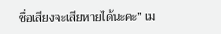ชื่อเสียงจะเสียหายได้นะคะ” เม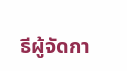ธีผู้จัดกา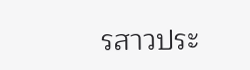รสาวประ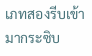เภทสองรีบเข้ามากระซิบ